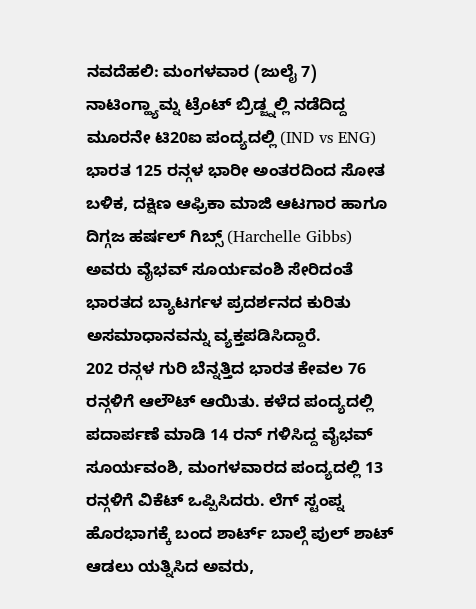ನವದೆಹಲಿ: ಮಂಗಳವಾರ (ಜುಲೈ 7) ನಾಟಿಂಗ್ಹ್ಯಾಮ್ನ ಟ್ರೆಂಟ್ ಬ್ರಿಡ್ಜ್ನಲ್ಲಿ ನಡೆದಿದ್ದ ಮೂರನೇ ಟಿ20ಐ ಪಂದ್ಯದಲ್ಲಿ (IND vs ENG) ಭಾರತ 125 ರನ್ಗಳ ಭಾರೀ ಅಂತರದಿಂದ ಸೋತ ಬಳಿಕ, ದಕ್ಷಿಣ ಆಫ್ರಿಕಾ ಮಾಜಿ ಆಟಗಾರ ಹಾಗೂ ದಿಗ್ಗಜ ಹರ್ಷಲ್ ಗಿಬ್ಸ್ (Harchelle Gibbs) ಅವರು ವೈಭವ್ ಸೂರ್ಯವಂಶಿ ಸೇರಿದಂತೆ ಭಾರತದ ಬ್ಯಾಟರ್ಗಳ ಪ್ರದರ್ಶನದ ಕುರಿತು ಅಸಮಾಧಾನವನ್ನು ವ್ಯಕ್ತಪಡಿಸಿದ್ದಾರೆ.
202 ರನ್ಗಳ ಗುರಿ ಬೆನ್ನತ್ತಿದ ಭಾರತ ಕೇವಲ 76 ರನ್ಗಳಿಗೆ ಆಲೌಟ್ ಆಯಿತು. ಕಳೆದ ಪಂದ್ಯದಲ್ಲಿ ಪದಾರ್ಪಣೆ ಮಾಡಿ 14 ರನ್ ಗಳಿಸಿದ್ದ ವೈಭವ್ ಸೂರ್ಯವಂಶಿ, ಮಂಗಳವಾರದ ಪಂದ್ಯದಲ್ಲಿ 13 ರನ್ಗಳಿಗೆ ವಿಕೆಟ್ ಒಪ್ಪಿಸಿದರು. ಲೆಗ್ ಸ್ಟಂಪ್ನ ಹೊರಭಾಗಕ್ಕೆ ಬಂದ ಶಾರ್ಟ್ ಬಾಲ್ಗೆ ಪುಲ್ ಶಾಟ್ ಆಡಲು ಯತ್ನಿಸಿದ ಅವರು,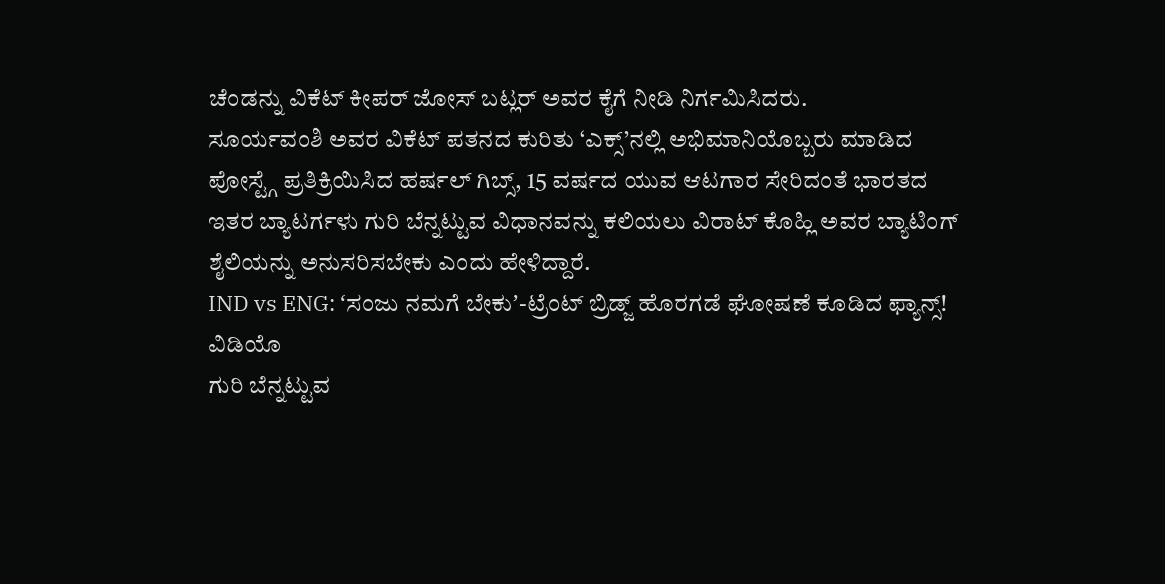ಚೆಂಡನ್ನು ವಿಕೆಟ್ ಕೀಪರ್ ಜೋಸ್ ಬಟ್ಲರ್ ಅವರ ಕೈಗೆ ನೀಡಿ ನಿರ್ಗಮಿಸಿದರು.
ಸೂರ್ಯವಂಶಿ ಅವರ ವಿಕೆಟ್ ಪತನದ ಕುರಿತು ‘ಎಕ್ಸ್’ನಲ್ಲಿ ಅಭಿಮಾನಿಯೊಬ್ಬರು ಮಾಡಿದ ಪೋಸ್ಟ್ಗೆ ಪ್ರತಿಕ್ರಿಯಿಸಿದ ಹರ್ಷಲ್ ಗಿಬ್ಸ್, 15 ವರ್ಷದ ಯುವ ಆಟಗಾರ ಸೇರಿದಂತೆ ಭಾರತದ ಇತರ ಬ್ಯಾಟರ್ಗಳು ಗುರಿ ಬೆನ್ನಟ್ಟುವ ವಿಧಾನವನ್ನು ಕಲಿಯಲು ವಿರಾಟ್ ಕೊಹ್ಲಿ ಅವರ ಬ್ಯಾಟಿಂಗ್ ಶೈಲಿಯನ್ನು ಅನುಸರಿಸಬೇಕು ಎಂದು ಹೇಳಿದ್ದಾರೆ.
IND vs ENG: ʻಸಂಜು ನಮಗೆ ಬೇಕುʼ-ಟ್ರೆಂಟ್ ಬ್ರಿಡ್ಜ್ ಹೊರಗಡೆ ಘೋಷಣೆ ಕೂಡಿದ ಫ್ಯಾನ್ಸ್! ವಿಡಿಯೊ
ಗುರಿ ಬೆನ್ನಟ್ಟುವ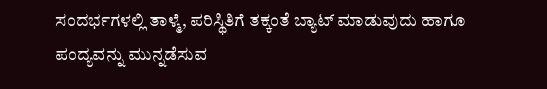ಸಂದರ್ಭಗಳಲ್ಲಿ ತಾಳ್ಮೆ, ಪರಿಸ್ಥಿತಿಗೆ ತಕ್ಕಂತೆ ಬ್ಯಾಟ್ ಮಾಡುವುದು ಹಾಗೂ ಪಂದ್ಯವನ್ನು ಮುನ್ನಡೆಸುವ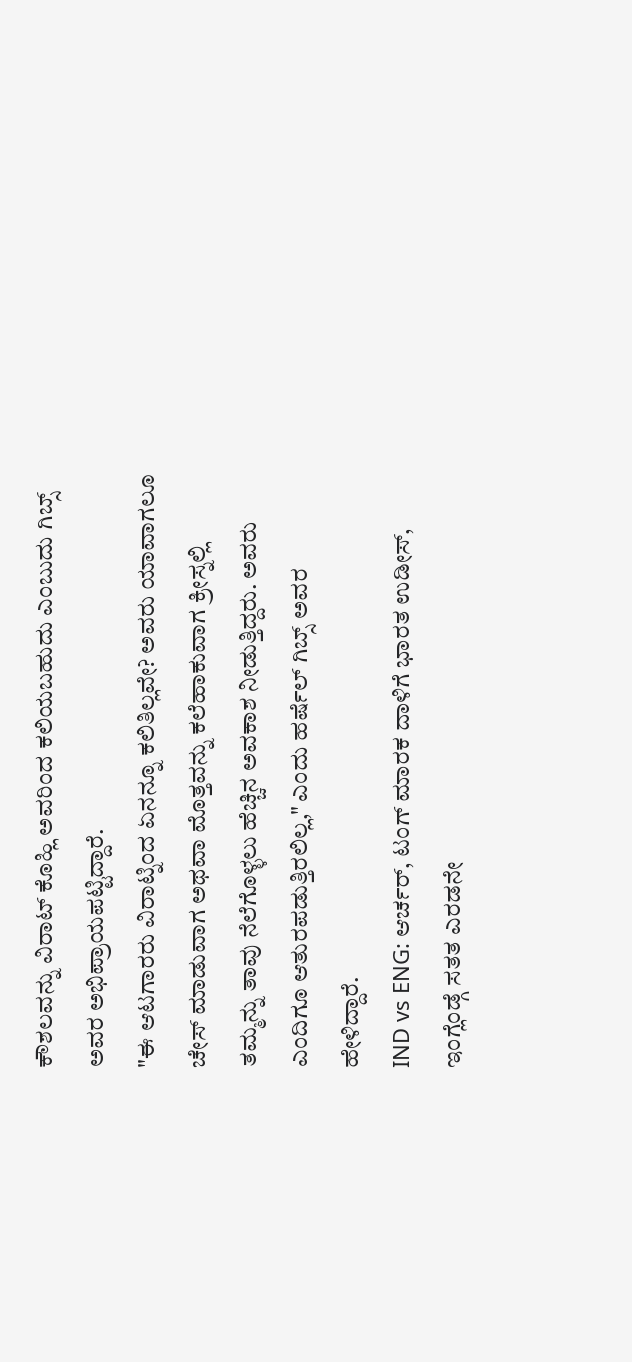ಕೌಶಲವನ್ನು ವಿರಾಟ್ ಕೊಹ್ಲಿ ಅವರಿಂದ ಕಲಿಯಬಹುದು ಎಂಬುದು ಗಿಬ್ಸ್ ಅವರ ಅಭಿಪ್ರಾಯಪಟ್ಟಿದ್ದಾರೆ.
"ಈ ಆಟಗಾರರು ವಿರಾಟ್ನಿಂದ ಏನನ್ನೂ ಕಲಿತಿಲ್ಲವೇ? ಅವರು ಯಾವಾಗಲೂ ಚೇಸ್ ಮಾಡುವಾಗ ಅಥವಾ ಮೊತ್ತವನ್ನು ಕಲೆಹಾಕುವಾಗ ಕ್ರೀಸ್ನಲ್ಲಿ ತಮ್ಮನ್ನು ತಾವು ನೆಲೆಗೊಳ್ಳಲು ಹೆಚ್ಚಿನ ಅವಕಾಶ ನೀಡುತ್ತಿದ್ದರು. ಅವರು ಎಂದಿಗೂ ಆತುರಪಡುತ್ತಿರಲಿಲ್ಲ," ಎಂದು ಹರ್ಷೆಲ್ ಗಿಬ್ಸ್ ಅವರ ಹೇಳಿದ್ದಾರೆ.
IND vs ENG: ಆರ್ಚರ್, ಟಂಗ್ ಮಾರಕ ದಾಳಿಗೆ ಭಾರತ ಉಡೀಸ್, ಇಂಗ್ಲೆಂಡ್ಗೆ ಸತತ ಎರಡನೇ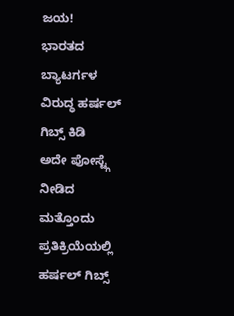ಜಯ!
ಭಾರತದ ಬ್ಯಾಟರ್ಗಳ ವಿರುದ್ಧ ಹರ್ಷಲ್ ಗಿಬ್ಸ್ ಕಿಡಿ
ಅದೇ ಪೋಸ್ಟ್ಗೆ ನೀಡಿದ ಮತ್ತೊಂದು ಪ್ರತಿಕ್ರಿಯೆಯಲ್ಲಿ ಹರ್ಷಲ್ ಗಿಬ್ಸ್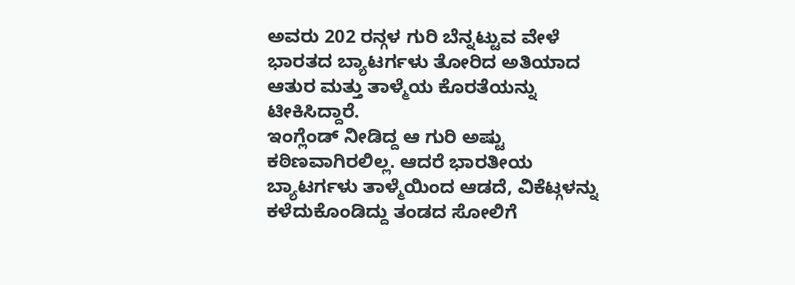ಅವರು 202 ರನ್ಗಳ ಗುರಿ ಬೆನ್ನಟ್ಟುವ ವೇಳೆ ಭಾರತದ ಬ್ಯಾಟರ್ಗಳು ತೋರಿದ ಅತಿಯಾದ ಆತುರ ಮತ್ತು ತಾಳ್ಮೆಯ ಕೊರತೆಯನ್ನು ಟೀಕಿಸಿದ್ದಾರೆ.
ಇಂಗ್ಲೆಂಡ್ ನೀಡಿದ್ದ ಆ ಗುರಿ ಅಷ್ಟು ಕಠಿಣವಾಗಿರಲಿಲ್ಲ. ಆದರೆ ಭಾರತೀಯ ಬ್ಯಾಟರ್ಗಳು ತಾಳ್ಮೆಯಿಂದ ಆಡದೆ, ವಿಕೆಟ್ಗಳನ್ನು ಕಳೆದುಕೊಂಡಿದ್ದು ತಂಡದ ಸೋಲಿಗೆ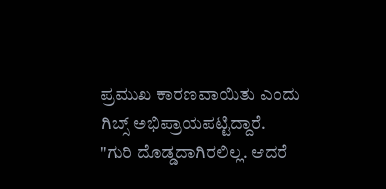ಪ್ರಮುಖ ಕಾರಣವಾಯಿತು ಎಂದು ಗಿಬ್ಸ್ ಅಭಿಪ್ರಾಯಪಟ್ಟಿದ್ದಾರೆ.
"ಗುರಿ ದೊಡ್ಡದಾಗಿರಲಿಲ್ಲ. ಆದರೆ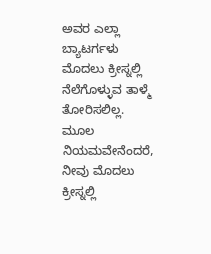ಅವರ ಎಲ್ಲಾ ಬ್ಯಾಟರ್ಗಳು ಮೊದಲು ಕ್ರೀಸ್ನಲ್ಲಿ ನೆಲೆಗೊಳ್ಳುವ ತಾಳ್ಮೆ ತೋರಿಸಲಿಲ್ಲ. ಮೂಲ ನಿಯಮವೇನೆಂದರೆ, ನೀವು ಮೊದಲು ಕ್ರೀಸ್ನಲ್ಲಿ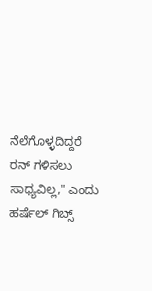ನೆಲೆಗೊಳ್ಳದಿದ್ದರೆ ರನ್ ಗಳಿಸಲು ಸಾಧ್ಯವಿಲ್ಲ," ಎಂದು ಹರ್ಷೆಲ್ ಗಿಬ್ಸ್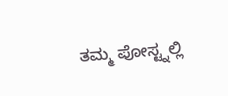ತಮ್ಮ ಪೋಸ್ಟ್ನಲ್ಲಿ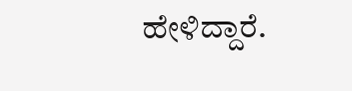ಹೇಳಿದ್ದಾರೆ.